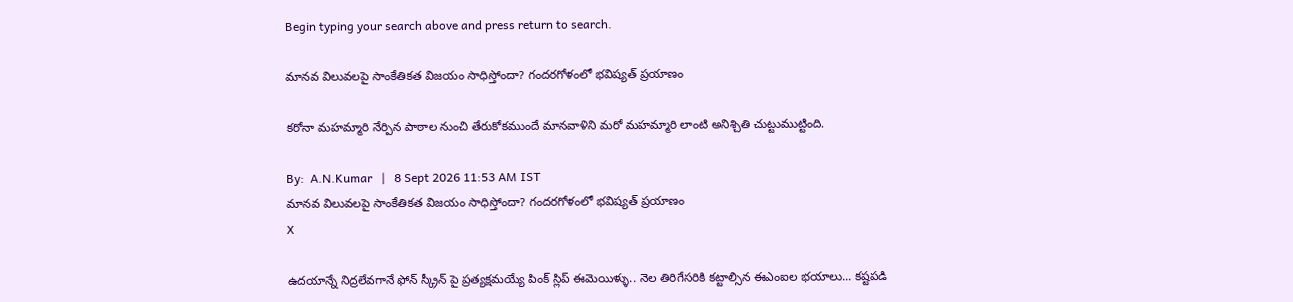Begin typing your search above and press return to search.

మానవ విలువలపై సాంకేతికత విజయం సాధిస్తోందా? గందరగోళంలో భవిష్యత్ ప్రయాణం

కరోనా మహమ్మారి నేర్పిన పాఠాల నుంచి తేరుకోకముందే మానవాళిని మరో మహమ్మారి లాంటి అనిశ్చితి చుట్టుముట్టింది.

By:  A.N.Kumar   |   8 Sept 2026 11:53 AM IST
మానవ విలువలపై సాంకేతికత విజయం సాధిస్తోందా? గందరగోళంలో భవిష్యత్ ప్రయాణం
X

ఉదయాన్నే నిద్రలేవగానే ఫోన్ స్క్రీన్ పై ప్రత్యక్షమయ్యే పింక్ స్లిప్ ఈమెయిళ్ళు.. నెల తిరిగేసరికి కట్టాల్సిన ఈఎంఐల భయాలు... కష్టపడి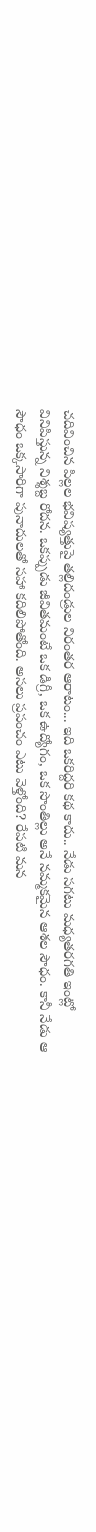చదివించిన పిల్లల భవిష్యత్తుపై తల్లిదండ్రుల నిరంతర ఆరాటం... ఇది ఒకరిద్దరి కథ కాదు.. నేడు సగటు మధ్యతరగతి ఇంట్లో వినిపిస్తున్న నిశ్శబ్ద రోదన. ఒకప్పుడు జీవితమంటే ఒక డిగ్రీ, ఒక ఉద్యోగం, ఒక సొంతిల్లు అనే నమ్మకమైన ఆశల సౌధం. కానీ నేడు ఆ సౌధం ఒక్కసారిగా పునాదులతో సహా కదిలిపోతోంది. అసలు ప్రపంచం ఎటు వెళ్తోంది? రేపటి మన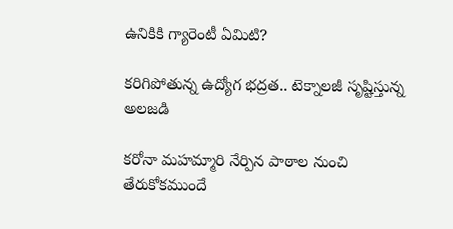ఉనికికి గ్యారెంటీ ఏమిటి?

కరిగిపోతున్న ఉద్యోగ భద్రత.. టెక్నాలజీ సృష్టిస్తున్న అలజడి

కరోనా మహమ్మారి నేర్పిన పాఠాల నుంచి తేరుకోకముందే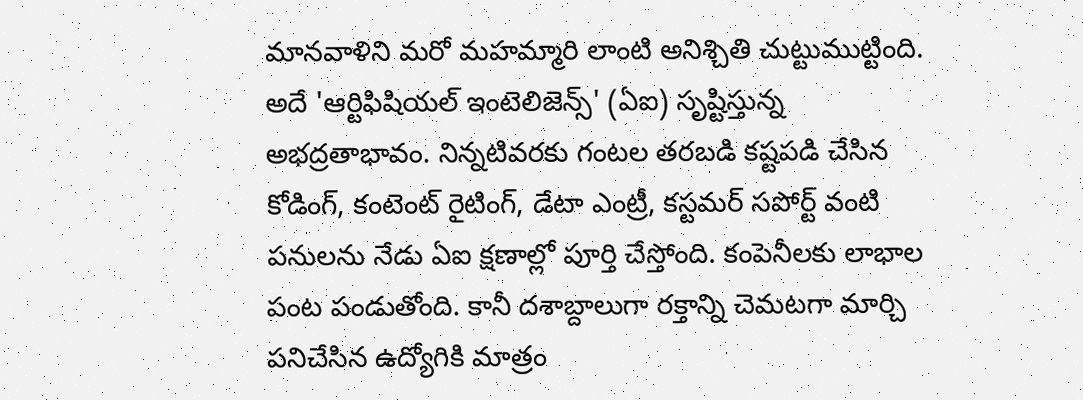మానవాళిని మరో మహమ్మారి లాంటి అనిశ్చితి చుట్టుముట్టింది. అదే 'ఆర్టిఫిషియల్ ఇంటెలిజెన్స్' (ఏఐ) సృష్టిస్తున్న అభద్రతాభావం. నిన్నటివరకు గంటల తరబడి కష్టపడి చేసిన కోడింగ్, కంటెంట్ రైటింగ్, డేటా ఎంట్రీ, కస్టమర్ సపోర్ట్ వంటి పనులను నేడు ఏఐ క్షణాల్లో పూర్తి చేస్తోంది. కంపెనీలకు లాభాల పంట పండుతోంది. కానీ దశాబ్దాలుగా రక్తాన్ని చెమటగా మార్చి పనిచేసిన ఉద్యోగికి మాత్రం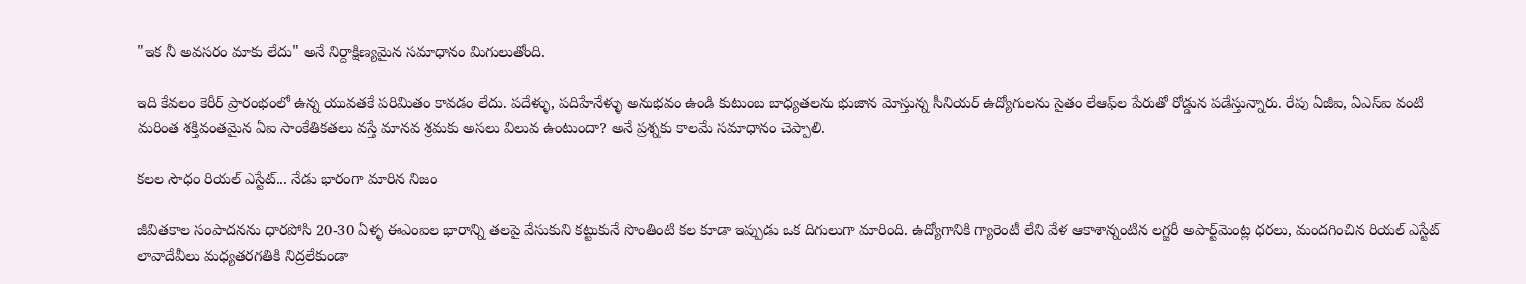"ఇక నీ అవసరం మాకు లేదు" అనే నిర్దాక్షిణ్యమైన సమాధానం మిగులుతోంది.

ఇది కేవలం కెరీర్ ప్రారంభంలో ఉన్న యువతకే పరిమితం కావడం లేదు. పదేళ్ళు, పదిహేనేళ్ళు అనుభవం ఉండి కుటుంబ బాధ్యతలను భుజాన మోస్తున్న సీనియర్ ఉద్యోగులను సైతం లేఆఫ్‌ల పేరుతో రోడ్డున పడేస్తున్నారు. రేపు ఏజీఐ, ఏఎస్ఐ వంటి మరింత శక్తివంతమైన ఏఐ సాంకేతికతలు వస్తే మానవ శ్రమకు అసలు విలువ ఉంటుందా? అనే ప్రశ్నకు కాలమే సమాధానం చెప్పాలి.

కలల సౌధం రియల్ ఎస్టేట్... నేడు భారంగా మారిన నిజం

జీవితకాల సంపాదనను ధారపోసి 20-30 ఏళ్ళ ఈఎంఐల భారాన్ని తలపై వేసుకుని కట్టుకునే సొంతింటి కల కూడా ఇప్పుడు ఒక దిగులుగా మారింది. ఉద్యోగానికి గ్యారెంటీ లేని వేళ ఆకాశాన్నంటిన లగ్జరీ అపార్ట్‌మెంట్ల ధరలు, మందగించిన రియల్ ఎస్టేట్ లావాదేవీలు మధ్యతరగతికి నిద్రలేకుండా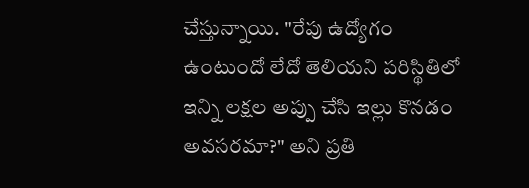చేస్తున్నాయి. "రేపు ఉద్యోగం ఉంటుందో లేదో తెలియని పరిస్థితిలో ఇన్ని లక్షల అప్పు చేసి ఇల్లు కొనడం అవసరమా?" అని ప్రతి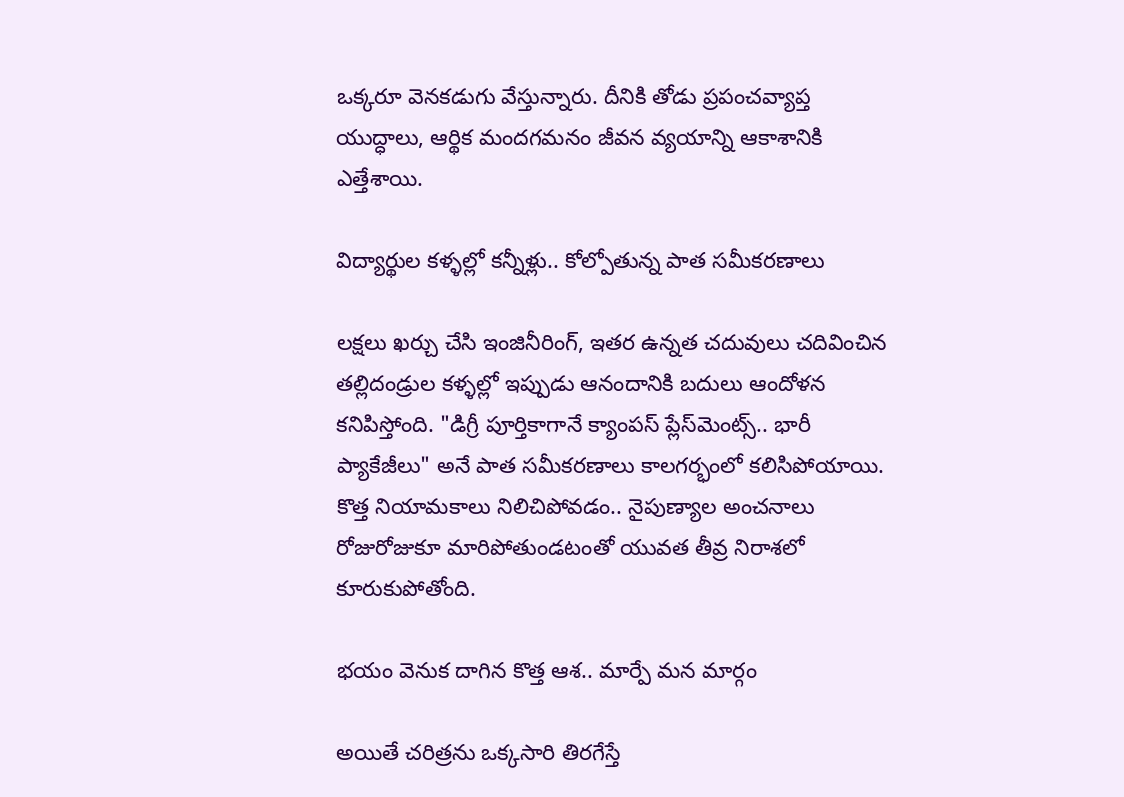ఒక్కరూ వెనకడుగు వేస్తున్నారు. దీనికి తోడు ప్రపంచవ్యాప్త యుద్ధాలు, ఆర్థిక మందగమనం జీవన వ్యయాన్ని ఆకాశానికి ఎత్తేశాయి.

విద్యార్థుల కళ్ళల్లో కన్నీళ్లు.. కోల్పోతున్న పాత సమీకరణాలు

లక్షలు ఖర్చు చేసి ఇంజినీరింగ్, ఇతర ఉన్నత చదువులు చదివించిన తల్లిదండ్రుల కళ్ళల్లో ఇప్పుడు ఆనందానికి బదులు ఆందోళన కనిపిస్తోంది. "డిగ్రీ పూర్తికాగానే క్యాంపస్ ప్లేస్‌మెంట్స్.. భారీ ప్యాకేజీలు" అనే పాత సమీకరణాలు కాలగర్భంలో కలిసిపోయాయి. కొత్త నియామకాలు నిలిచిపోవడం.. నైపుణ్యాల అంచనాలు రోజురోజుకూ మారిపోతుండటంతో యువత తీవ్ర నిరాశలో కూరుకుపోతోంది.

భయం వెనుక దాగిన కొత్త ఆశ.. మార్పే మన మార్గం

అయితే చరిత్రను ఒక్కసారి తిరగేస్తే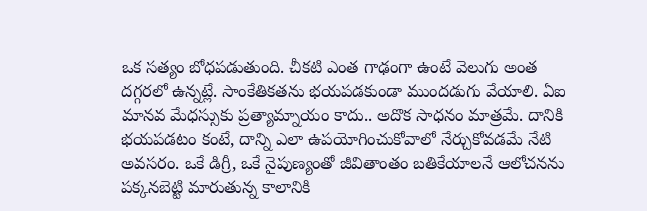ఒక సత్యం బోధపడుతుంది. చీకటి ఎంత గాఢంగా ఉంటే వెలుగు అంత దగ్గరలో ఉన్నట్లే. సాంకేతికతను భయపడకుండా ముందడుగు వేయాలి. ఏఐ మానవ మేధస్సుకు ప్రత్యామ్నాయం కాదు.. అదొక సాధనం మాత్రమే. దానికి భయపడటం కంటే, దాన్ని ఎలా ఉపయోగించుకోవాలో నేర్చుకోవడమే నేటి అవసరం. ఒకే డిగ్రీ, ఒకే నైపుణ్యంతో జీవితాంతం బతికేయాలనే ఆలోచనను పక్కనబెట్టి మారుతున్న కాలానికి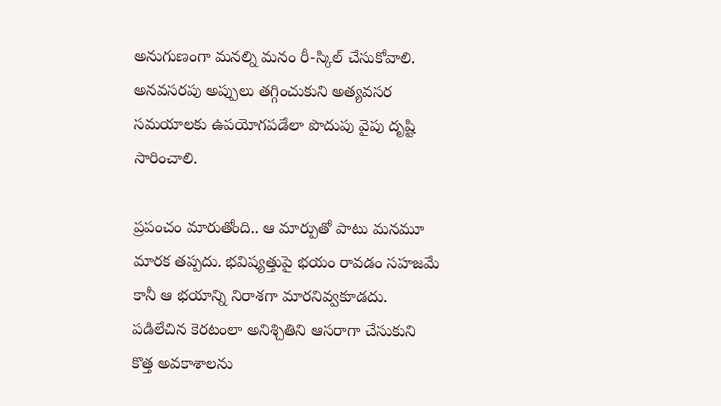అనుగుణంగా మనల్ని మనం రీ-స్కిల్ చేసుకోవాలి. అనవసరపు అప్పులు తగ్గించుకుని అత్యవసర సమయాలకు ఉపయోగపడేలా పొదుపు వైపు దృష్టి సారించాలి.

ప్రపంచం మారుతోంది.. ఆ మార్పుతో పాటు మనమూ మారక తప్పదు. భవిష్యత్తుపై భయం రావడం సహజమే కానీ ఆ భయాన్ని నిరాశగా మారనివ్వకూడదు. పడిలేచిన కెరటంలా అనిశ్చితిని ఆసరాగా చేసుకుని కొత్త అవకాశాలను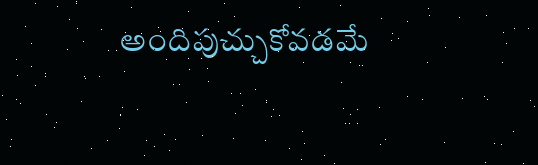అందిపుచ్చుకోవడమే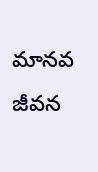మానవ జీవన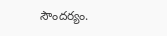సౌందర్యం.